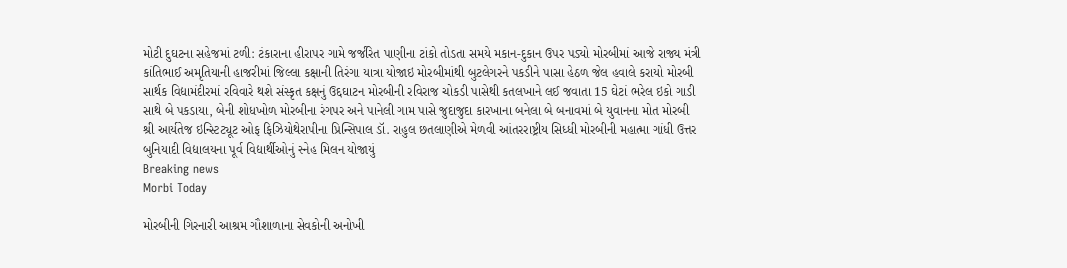મોટી દુઘટના સહેજમાં ટળી: ટંકારાના હીરાપર ગામે જર્જરિત પાણીના ટાંકો તોડતા સમયે મકાન-દુકાન ઉપર પડ્યો મોરબીમાં આજે રાજ્ય મંત્રી કાંતિભાઈ અમૃતિયાની હાજરીમાં જિલ્લા કક્ષાની તિરંગા યાત્રા યોજાઇ મોરબીમાંથી બુટલેગરને પકડીને પાસા હેઠળ જેલ હવાલે કરાયો મોરબી સાર્થક વિદ્યામંદીરમાં રવિવારે થશે સંસ્કૃત કક્ષનું ઉદ્દઘાટન મોરબીની રવિરાજ ચોકડી પાસેથી કતલખાને લઈ જવાતા 15 ઘેટાં ભરેલ ઇકો ગાડી સાથે બે પકડાયા, બેની શોધખોળ મોરબીના રંગપર અને પાનેલી ગામ પાસે જુદાજુદા કારખાના બનેલા બે બનાવમાં બે યુવાનના મોત મોરબી શ્રી આર્યતેજ ઇન્સ્ટિટ્યૂટ ઓફ ફિઝિયોથેરાપીના પ્રિન્સિપાલ ડૉ. રાહુલ છતલાણીએ મેળવી આંતરરાષ્ટ્રીય સિધ્ધી મોરબીની મહાત્મા ગાંધી ઉત્તર બુનિયાદી વિદ્યાલયના પૂર્વ વિદ્યાર્થીઓનું સ્નેહ મિલન યોજાયું
Breaking news
Morbi Today

મોરબીની ગિરનારી આશ્રમ ગૌશાળાના સેવકોની અનોખી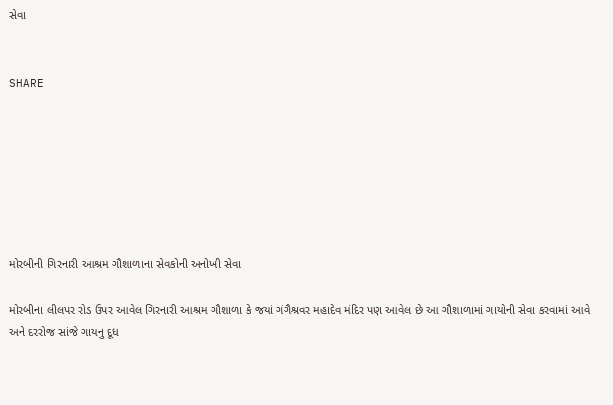સેવા


SHARE







મોરબીની ગિરનારી આશ્રમ ગૌશાળાના સેવકોની અનોખી સેવા

મોરબીના લીલપર રોડ ઉપર આવેલ ગિરનારી આશ્રમ ગૌશાળા કે જયાં ગંગૈશ્રવર મહાદેવ મંદિર પણ આવેલ છે આ ગૌશાળામાં ગાયોની સેવા કરવામાં આવે અને દરરોજ સાંજે ગાયનુ દૂધ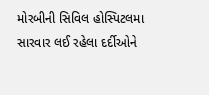મોરબીની સિવિલ હોસ્પિટલમા સારવાર લઈ રહેલા દર્દીઓને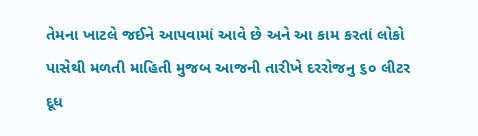તેમના ખાટલે જઈને આપવામાં આવે છે અને આ કામ કરતાં લોકો પાસેથી મળતી માહિતી મુજબ આજની તારીખે દરરોજનુ ૬૦ લીટર દૂધ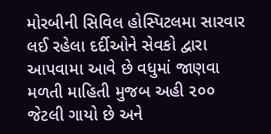મોરબીની સિવિલ હોસ્પિટલમા સારવાર લઈ રહેલા દર્દીઓને સેવકો દ્વારા આપવામા આવે છે વધુમાં જાણવા મળતી માહિતી મુજબ અહી ૨૦૦ જેટલી ગાયો છે અને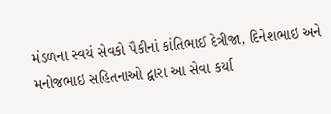મંડળના સ્વયં સેવકો પૈકીનાં કાંતિભાઈ દેત્રીજા, દિનેશભાઇ અને મનોજભાઇ સહિતનાઓ દ્વારા આ સેવા કર્યા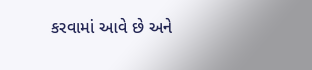કરવામાં આવે છે અને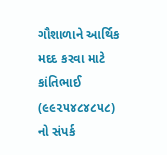ગૌશાળાને આર્થિક મદદ કરવા માટે કાંતિભાઈ (૯૯૨૫૪૮૪૮૫૮) નો સંપર્ક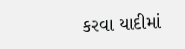કરવા યાદીમાં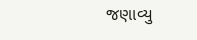જણાવ્યુ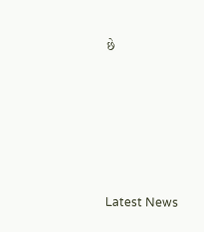છે






Latest News